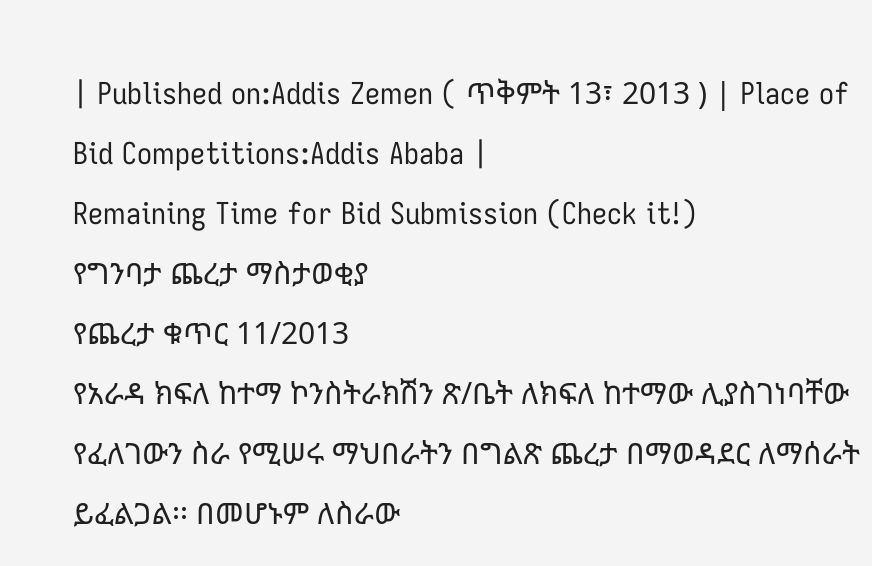| Published on:Addis Zemen ( ጥቅምት 13፣ 2013 ) | Place of Bid Competitions:Addis Ababa |
Remaining Time for Bid Submission (Check it!)
የግንባታ ጨረታ ማስታወቂያ
የጨረታ ቁጥር 11/2013
የአራዳ ክፍለ ከተማ ኮንስትራክሽን ጽ/ቤት ለክፍለ ከተማው ሊያስገነባቸው የፈለገውን ስራ የሚሠሩ ማህበራትን በግልጽ ጨረታ በማወዳደር ለማሰራት ይፈልጋል፡፡ በመሆኑም ለስራው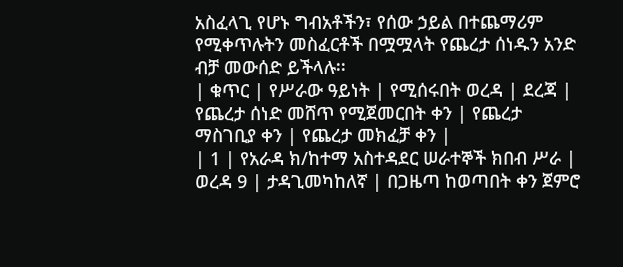አስፈላጊ የሆኑ ግብአቶችን፣ የሰው ኃይል በተጨማሪም የሚቀጥሉትን መስፈርቶች በሟሟላት የጨረታ ሰነዱን አንድ ብቻ መውሰድ ይችላሉ፡፡
| ቁጥር | የሥራው ዓይነት | የሚሰሩበት ወረዳ | ደረጃ | የጨረታ ሰነድ መሸጥ የሚጀመርበት ቀን | የጨረታ ማስገቢያ ቀን | የጨረታ መክፈቻ ቀን |
| 1 | የአራዳ ክ/ከተማ አስተዳደር ሠራተኞች ክበብ ሥራ | ወረዳ 9 | ታዳጊመካከለኛ | በጋዜጣ ከወጣበት ቀን ጀምሮ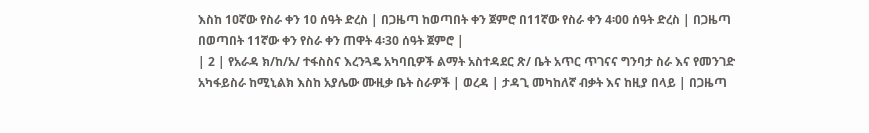እስከ 1ዐኛው የስራ ቀን 10 ሰዓት ድረስ | በጋዜጣ ከወጣበት ቀን ጀምሮ በ11ኛው የስራ ቀን 4፡00 ሰዓት ድረስ | በጋዜጣ በወጣበት 11ኛው ቀን የስራ ቀን ጠዋት 4፡30 ሰዓት ጀምሮ |
| 2 | የአራዳ ክ/ከ/አ/ ተፋስስና እረንጓዴ አካባቢዎች ልማት አስተዳደር ጽ/ ቤት አጥር ጥገናና ግንባታ ስራ እና የመንገድ አካፋይስራ ከሚኒልክ እስከ አያሌው ሙዚቃ ቤት ስራዎች | ወረዳ | ታዳጊ መካከለኛ ብቃት እና ከዚያ በላይ | በጋዜጣ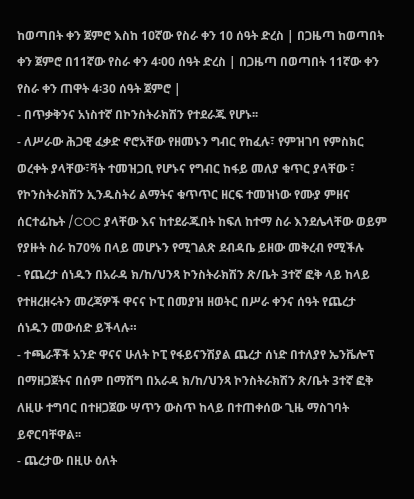ከወጣበት ቀን ጀምሮ እስከ 1ዐኛው የስራ ቀን 10 ሰዓት ድረስ | በጋዜጣ ከወጣበት ቀን ጀምሮ በ11ኛው የስራ ቀን 4፡00 ሰዓት ድረስ | በጋዜጣ በወጣበት 11ኛው ቀን የስራ ቀን ጠዋት 4፡30 ሰዓት ጀምሮ |
- በጥቃቅንና አነስተኛ በኮንስትራክሽን የተደራጁ የሆኑ፡፡
- ለሥራው ሕጋዊ ፈቃድ ኖሮአቸው የዘመኑን ግብር የከፈሉ፣ የምዝገባ የምስክር ወረቀት ያላቸው፣ቫት ተመዝጋቢ የሆኑና የግብር ከፋይ መለያ ቁጥር ያላቸው ፣ የኮንስትራክሽን ኢንዱስትሪ ልማትና ቁጥጥር ዘርፍ ተመዝነው የሙያ ምዘና ሰርተፊኬት /COC ያላቸው እና ከተደራጁበት ከፍለ ከተማ ስራ እንደሌላቸው ወይም የያዙት ስራ ከ70% በላይ መሆኑን የሚገልጽ ደብዳቤ ይዘው መቅረብ የሚችሉ
- የጨረታ ሰነዱን በአራዳ ክ/ከ/ህንጻ ኮንስትራክሽን ጽ/ቤት 3ተኛ ፎቅ ላይ ከላይ የተዘረዘሩትን መረጃዎች ዋናና ኮፒ በመያዝ ዘወትር በሥራ ቀንና ሰዓት የጨረታ ሰነዱን መውሰድ ይችላሉ።
- ተጫራቾች አንድ ዋናና ሁለት ኮፒ የፋይናንሽያል ጨረታ ሰነድ በተለያየ ኤንቬሎፕ በማዘጋጀትና በሰም በማሸግ በአራዳ ክ/ከ/ህንጻ ኮንስትራክሽን ጽ/ቤት 3ተኛ ፎቅ ለዚሁ ተግባር በተዘጋጀው ሣጥን ውስጥ ከላይ በተጠቀሰው ጊዜ ማስገባት ይኖርባቸዋል፡፡
- ጨረታው በዚሁ ዕለት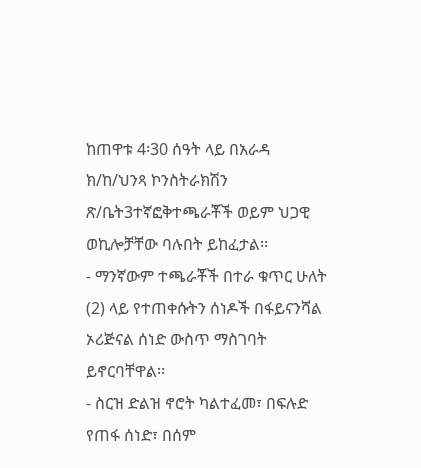ከጠዋቱ 4፡30 ሰዓት ላይ በአራዳ ክ/ከ/ህንጻ ኮንስትራክሽን ጽ/ቤት3ተኛፎቅተጫራቾች ወይም ህጋዊ ወኪሎቻቸው ባሉበት ይከፈታል፡፡
- ማንኛውም ተጫራቾች በተራ ቁጥር ሁለት (2) ላይ የተጠቀሱትን ሰነዶች በፋይናንሻል ኦሪጅናል ሰነድ ውስጥ ማስገባት ይኖርባቸዋል፡፡
- ስርዝ ድልዝ ኖሮት ካልተፈመ፣ በፍሉድ የጠፋ ሰነድ፣ በሰም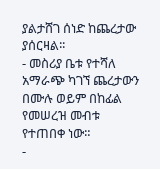ያልታሸገ ሰነድ ከጨረታው ያሰርዛል፡፡
- መስሪያ ቤቱ የተሻለ አማራጭ ካገኘ ጨረታውን በሙሉ ወይም በከፊል የመሠረዝ መብቱ የተጠበቀ ነው።
-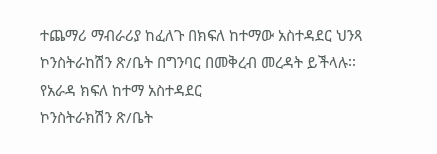ተጨማሪ ማብራሪያ ከፈለጉ በክፍለ ከተማው አስተዳደር ህንጻ ኮንስትራከሽን ጽ/ቤት በግንባር በመቅረብ መረዳት ይችላሉ፡፡
የአራዳ ክፍለ ከተማ አስተዳደር
ኮንስትራክሽን ጽ/ቤት